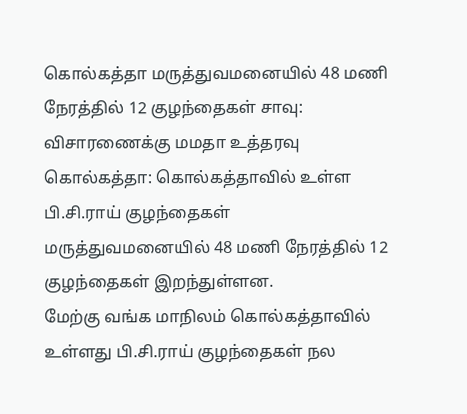கொல்கத்தா மருத்துவமனையில் 48 மணி நேரத்தில் 12 குழந்தைகள் சாவு: விசாரணைக்கு மமதா உத்தரவு
கொல்கத்தா: கொல்கத்தாவில் உள்ள பி.சி.ராய் குழந்தைகள் மருத்துவமனையில் 48 மணி நேரத்தில் 12 குழந்தைகள் இறந்துள்ளன.
மேற்கு வங்க மாநிலம் கொல்கத்தாவில் உள்ளது பி.சி.ராய் குழந்தைகள் நல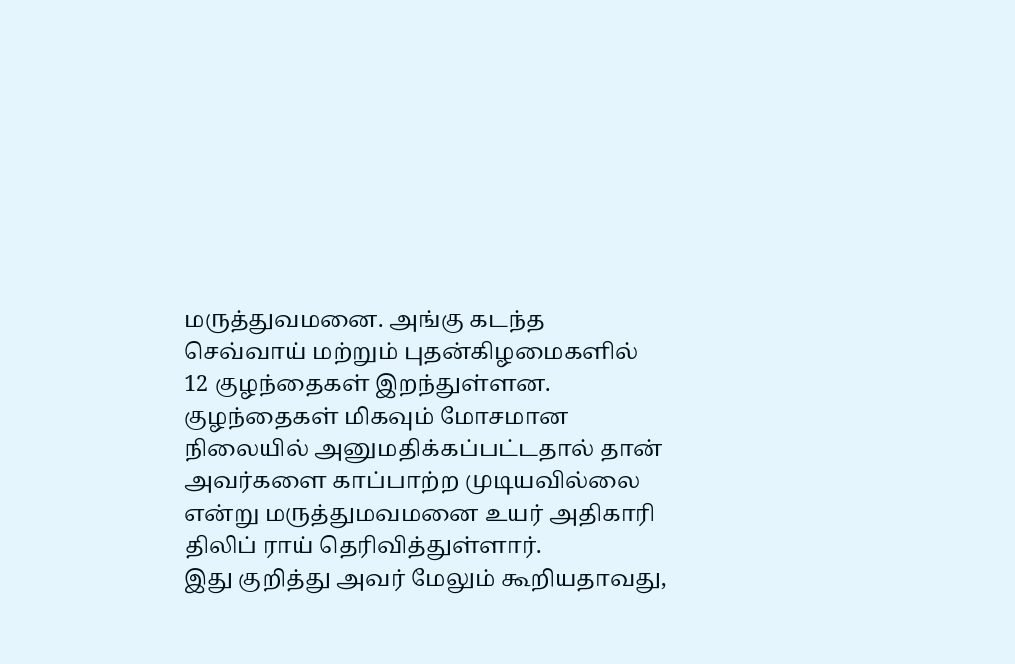மருத்துவமனை. அங்கு கடந்த செவ்வாய் மற்றும் புதன்கிழமைகளில் 12 குழந்தைகள் இறந்துள்ளன. குழந்தைகள் மிகவும் மோசமான நிலையில் அனுமதிக்கப்பட்டதால் தான் அவர்களை காப்பாற்ற முடியவில்லை என்று மருத்துமவமனை உயர் அதிகாரி திலிப் ராய் தெரிவித்துள்ளார்.
இது குறித்து அவர் மேலும் கூறியதாவது,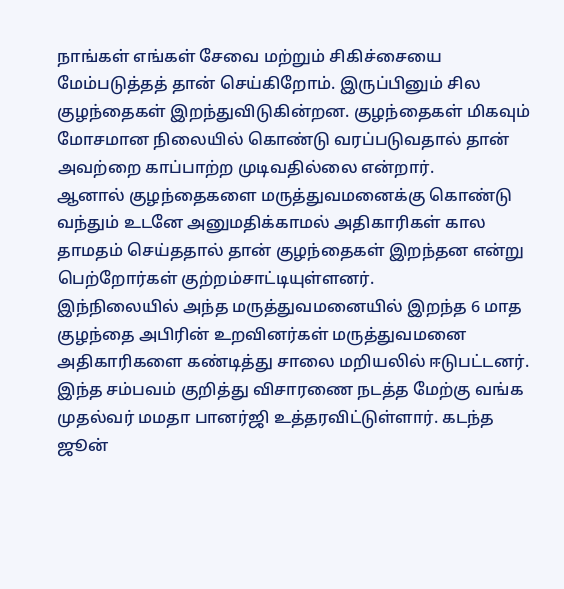நாங்கள் எங்கள் சேவை மற்றும் சிகிச்சையை மேம்படுத்தத் தான் செய்கிறோம். இருப்பினும் சில குழந்தைகள் இறந்துவிடுகின்றன. குழந்தைகள் மிகவும் மோசமான நிலையில் கொண்டு வரப்படுவதால் தான் அவற்றை காப்பாற்ற முடிவதில்லை என்றார்.
ஆனால் குழந்தைகளை மருத்துவமனைக்கு கொண்டு வந்தும் உடனே அனுமதிக்காமல் அதிகாரிகள் கால தாமதம் செய்ததால் தான் குழந்தைகள் இறந்தன என்று பெற்றோர்கள் குற்றம்சாட்டியுள்ளனர்.
இந்நிலையில் அந்த மருத்துவமனையில் இறந்த 6 மாத குழந்தை அபிரின் உறவினர்கள் மருத்துவமனை அதிகாரிகளை கண்டித்து சாலை மறியலில் ஈடுபட்டனர்.
இந்த சம்பவம் குறித்து விசாரணை நடத்த மேற்கு வங்க முதல்வர் மமதா பானர்ஜி உத்தரவிட்டுள்ளார். கடந்த ஜூன்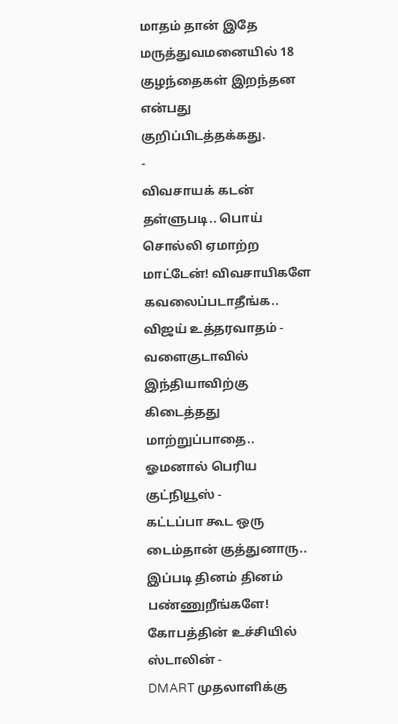மாதம் தான் இதே மருத்துவமனையில் 18 குழந்தைகள் இறந்தன என்பது குறிப்பிடத்தக்கது.
-
விவசாயக் கடன் தள்ளுபடி.. பொய் சொல்லி ஏமாற்ற மாட்டேன்! விவசாயிகளே கவலைப்படாதீங்க.. விஜய் உத்தரவாதம் -
வளைகுடாவில் இந்தியாவிற்கு கிடைத்தது மாற்றுப்பாதை.. ஓமனால் பெரிய குட்நியூஸ் -
கட்டப்பா கூட ஒரு டைம்தான் குத்துனாரு.. இப்படி தினம் தினம் பண்ணுறீங்களே! கோபத்தின் உச்சியில் ஸ்டாலின் -
DMART முதலாளிக்கு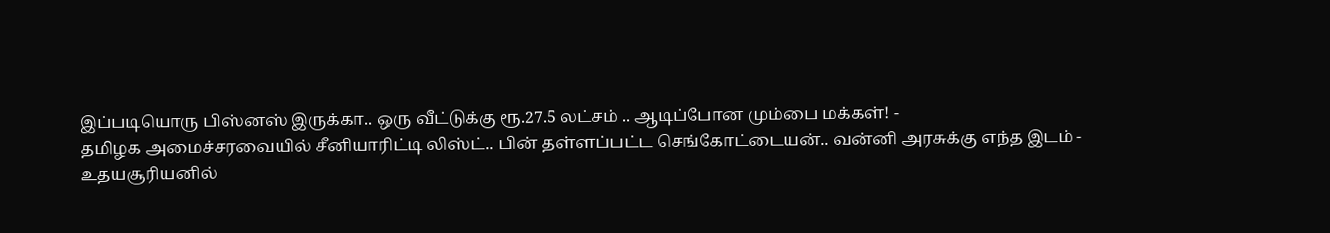இப்படியொரு பிஸ்னஸ் இருக்கா.. ஒரு வீட்டுக்கு ரூ.27.5 லட்சம் .. ஆடிப்போன மும்பை மக்கள்! -
தமிழக அமைச்சரவையில் சீனியாரிட்டி லிஸ்ட்.. பின் தள்ளப்பட்ட செங்கோட்டையன்.. வன்னி அரசுக்கு எந்த இடம் -
உதயசூரியனில்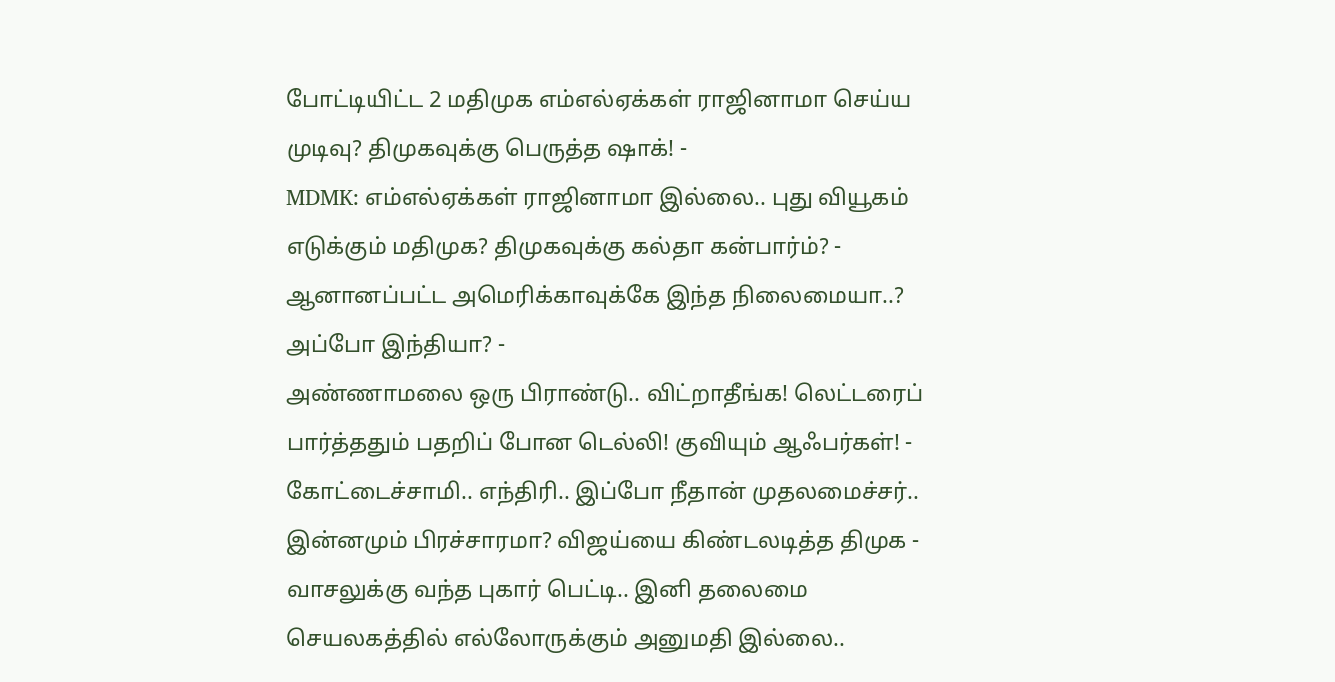போட்டியிட்ட 2 மதிமுக எம்எல்ஏக்கள் ராஜினாமா செய்ய முடிவு? திமுகவுக்கு பெருத்த ஷாக்! -
MDMK: எம்எல்ஏக்கள் ராஜினாமா இல்லை.. புது வியூகம் எடுக்கும் மதிமுக? திமுகவுக்கு கல்தா கன்பார்ம்? -
ஆனானப்பட்ட அமெரிக்காவுக்கே இந்த நிலைமையா..? அப்போ இந்தியா? -
அண்ணாமலை ஒரு பிராண்டு.. விட்றாதீங்க! லெட்டரைப் பார்த்ததும் பதறிப் போன டெல்லி! குவியும் ஆஃபர்கள்! -
கோட்டைச்சாமி.. எந்திரி.. இப்போ நீதான் முதலமைச்சர்.. இன்னமும் பிரச்சாரமா? விஜய்யை கிண்டலடித்த திமுக -
வாசலுக்கு வந்த புகார் பெட்டி.. இனி தலைமை செயலகத்தில் எல்லோருக்கும் அனுமதி இல்லை..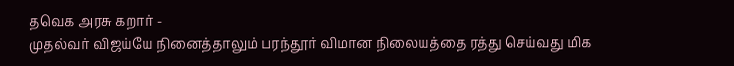தவெக அரசு கறார் -
முதல்வர் விஜய்யே நினைத்தாலும் பரந்தூர் விமான நிலையத்தை ரத்து செய்வது மிக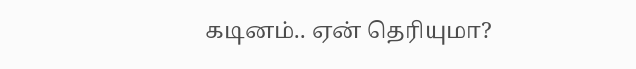கடினம்.. ஏன் தெரியுமா?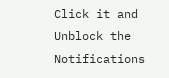Click it and Unblock the Notifications